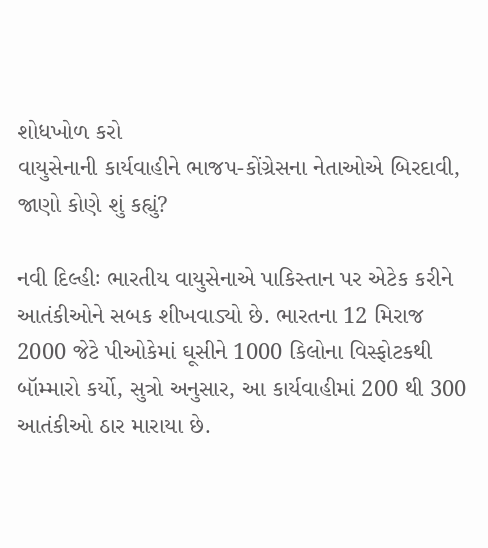શોધખોળ કરો
વાયુસેનાની કાર્યવાહીને ભાજપ-કોંગ્રેસના નેતાઓએ બિરદાવી, જાણો કોણે શું કહ્યું?

નવી દિલ્હીઃ ભારતીય વાયુસેનાએ પાકિસ્તાન પર એટેક કરીને આતંકીઓને સબક શીખવાડ્યો છે. ભારતના 12 મિરાજ 2000 જેટે પીઓકેમાં ઘૂસીને 1000 કિલોના વિસ્ફોટકથી બૉમ્મારો કર્યો, સુત્રો અનુસાર, આ કાર્યવાહીમાં 200 થી 300 આતંકીઓ ઠાર મારાયા છે.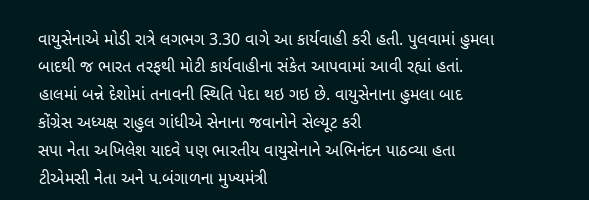વાયુસેનાએ મોડી રાત્રે લગભગ 3.30 વાગે આ કાર્યવાહી કરી હતી. પુલવામાં હુમલા બાદથી જ ભારત તરફથી મોટી કાર્યવાહીના સંકેત આપવામાં આવી રહ્યાં હતાં. હાલમાં બન્ને દેશોમાં તનાવની સ્થિતિ પેદા થઇ ગઇ છે. વાયુસેનાના હુમલા બાદ કોંગ્રેસ અધ્યક્ષ રાહુલ ગાંધીએ સેનાના જવાનોને સેલ્યૂટ કરી
સપા નેતા અખિલેશ યાદવે પણ ભારતીય વાયુસેનાને અભિનંદન પાઠવ્યા હતા
ટીએમસી નેતા અને પ.બંગાળના મુખ્યમંત્રી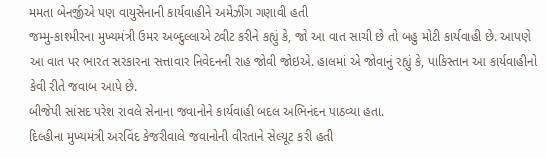મમતા બેનર્જીએ પણ વાયુસેનાની કાર્યવાહીને અમેઝીંગ ગણાવી હતી
જમ્મુ-કાશ્મીરના મુખ્યમંત્રી ઉમર અબ્દુલ્લાએ ટ્વીટ કરીને કહ્યું કે, જો આ વાત સાચી છે તો બહુ મોટી કાર્યવાહી છે. આપણે આ વાત પર ભારત સરકારના સત્તાવાર નિવેદનની રાહ જોવી જોઇએ. હાલમાં એ જોવાનું રહ્યું કે, પાકિસ્તાન આ કાર્યવાહીનો કેવી રીતે જવાબ આપે છે.
બીજેપી સાંસદ પરેશ રાવલે સેનાના જવાનોને કાર્યવાહી બદલ અભિનંદન પાઠવ્યા હતા.
દિલ્હીના મુખ્યમંત્રી અરવિંદ કેજરીવાલે જવાનોની વીરતાને સેલ્યૂટ કરી હતી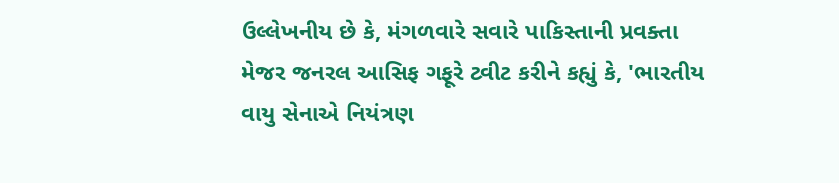ઉલ્લેખનીય છે કે, મંગળવારે સવારે પાકિસ્તાની પ્રવક્તા મેજર જનરલ આસિફ ગફૂરે ટ્વીટ કરીને કહ્યું કે, 'ભારતીય વાયુ સેનાએ નિયંત્રણ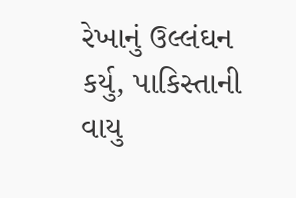રેખાનું ઉલ્લંઘન કર્યુ, પાકિસ્તાની વાયુ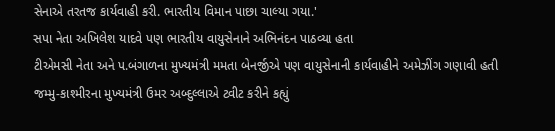સેનાએ તરતજ કાર્યવાહી કરી. ભારતીય વિમાન પાછા ચાલ્યા ગયા.'
સપા નેતા અખિલેશ યાદવે પણ ભારતીય વાયુસેનાને અભિનંદન પાઠવ્યા હતા
ટીએમસી નેતા અને પ.બંગાળના મુખ્યમંત્રી મમતા બેનર્જીએ પણ વાયુસેનાની કાર્યવાહીને અમેઝીંગ ગણાવી હતી
જમ્મુ-કાશ્મીરના મુખ્યમંત્રી ઉમર અબ્દુલ્લાએ ટ્વીટ કરીને કહ્યું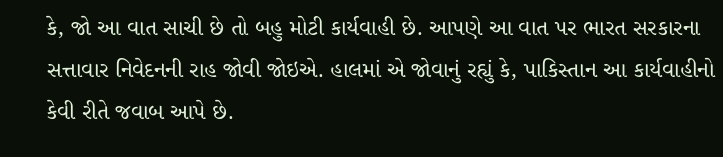કે, જો આ વાત સાચી છે તો બહુ મોટી કાર્યવાહી છે. આપણે આ વાત પર ભારત સરકારના સત્તાવાર નિવેદનની રાહ જોવી જોઇએ. હાલમાં એ જોવાનું રહ્યું કે, પાકિસ્તાન આ કાર્યવાહીનો કેવી રીતે જવાબ આપે છે.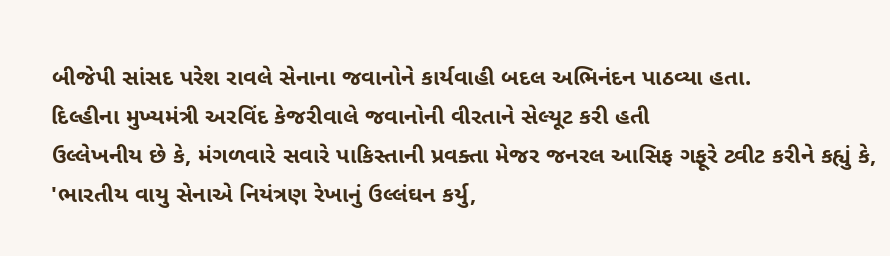બીજેપી સાંસદ પરેશ રાવલે સેનાના જવાનોને કાર્યવાહી બદલ અભિનંદન પાઠવ્યા હતા.
દિલ્હીના મુખ્યમંત્રી અરવિંદ કેજરીવાલે જવાનોની વીરતાને સેલ્યૂટ કરી હતી
ઉલ્લેખનીય છે કે, મંગળવારે સવારે પાકિસ્તાની પ્રવક્તા મેજર જનરલ આસિફ ગફૂરે ટ્વીટ કરીને કહ્યું કે, 'ભારતીય વાયુ સેનાએ નિયંત્રણ રેખાનું ઉલ્લંઘન કર્યુ,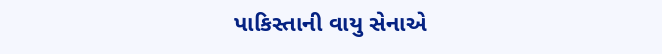પાકિસ્તાની વાયુ સેનાએ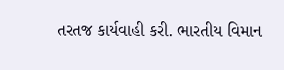તરતજ કાર્યવાહી કરી. ભારતીય વિમાન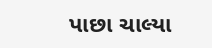પાછા ચાલ્યા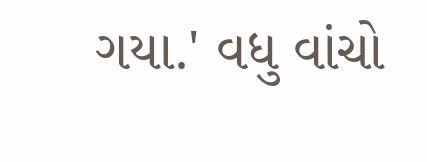ગયા.' વધુ વાંચો